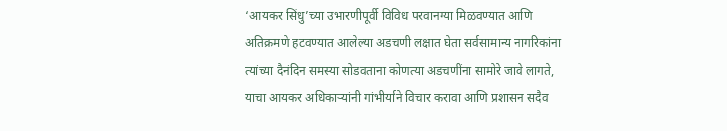‘आयकर सिंधु’च्या उभारणीपूर्वी विविध परवानग्या मिळवण्यात आणि अतिक्रमणे हटवण्यात आलेल्या अडचणी लक्षात घेता सर्वसामान्य नागरिकांना त्यांच्या दैनंदिन समस्या सोडवताना कोणत्या अडचणींना सामोरे जावे लागते, याचा आयकर अधिकाऱ्यांनी गांभीर्याने विचार करावा आणि प्रशासन सदैव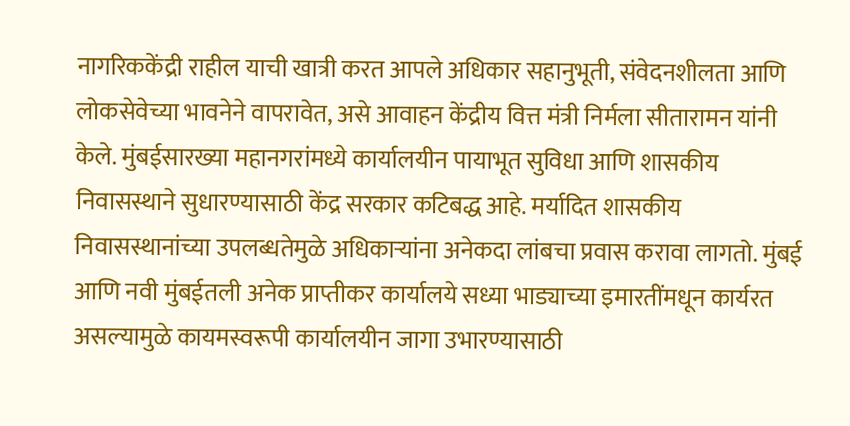नागरिककेंद्री राहील याची खात्री करत आपले अधिकार सहानुभूती, संवेदनशीलता आणि लोकसेवेच्या भावनेने वापरावेत, असे आवाहन केंद्रीय वित्त मंत्री निर्मला सीतारामन यांनी केले. मुंबईसारख्या महानगरांमध्ये कार्यालयीन पायाभूत सुविधा आणि शासकीय निवासस्थाने सुधारण्यासाठी केंद्र सरकार कटिबद्ध आहे. मर्यादित शासकीय निवासस्थानांच्या उपलब्धतेमुळे अधिकाऱ्यांना अनेकदा लांबचा प्रवास करावा लागतो. मुंबई आणि नवी मुंबईतली अनेक प्राप्तीकर कार्यालये सध्या भाड्याच्या इमारतींमधून कार्यरत असल्यामुळे कायमस्वरूपी कार्यालयीन जागा उभारण्यासाठी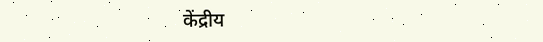केंद्रीय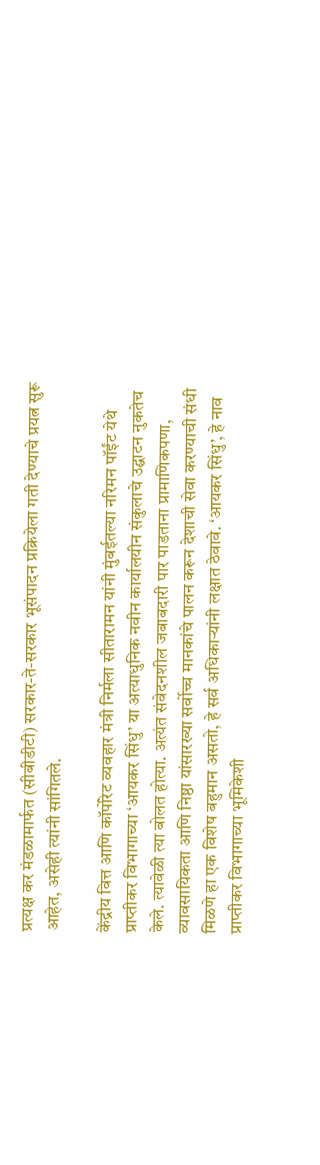प्रत्यक्ष कर मंडळामार्फत (सीबीडीटी) सरकार-ते-सरकार भूसंपादन प्रक्रियेला गती देण्याचे प्रयत्न सुरू आहेत, असेही त्यांनी सांगितले.

केंद्रीय वित्त आणि कॉर्पोरेट व्यवहार मंत्री निर्मला सीतारामन यांनी मुंबईतल्या नरिमन पॉईंट येथे प्राप्तीकर विभागाच्या ‘आयकर सिंधु’ या अत्याधुनिक नवीन कार्यालयीन संकुलाचे उद्घाटन नुकतेच केले. त्यावेळी त्या बोलत होत्या. अत्यंत संवेदनशील जबाबदारी पार पाडताना प्रामाणिकपणा, व्यावसायिकता आणि निष्ठा यांसारख्या सर्वोच्च मानकांचे पालन करून देशाची सेवा करण्याची संधी मिळणे हा एक विशेष बहुमान असतो, हे सर्व अधिकाऱ्यांनी लक्षात ठेवावे. ‘आयकर सिंधु’, हे नाव प्राप्तीकर विभागाच्या भूमिकेशी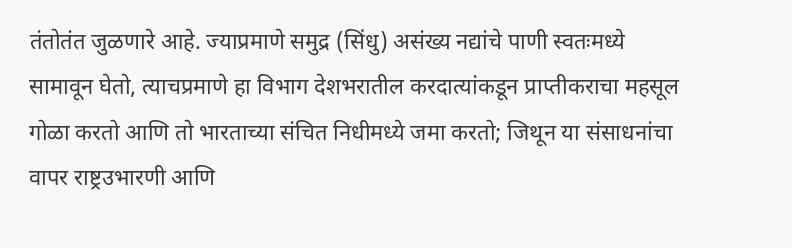तंतोतंत जुळणारे आहे. ज्याप्रमाणे समुद्र (सिंधु) असंख्य नद्यांचे पाणी स्वतःमध्ये सामावून घेतो, त्याचप्रमाणे हा विभाग देशभरातील करदात्यांकडून प्राप्तीकराचा महसूल गोळा करतो आणि तो भारताच्या संचित निधीमध्ये जमा करतो; जिथून या संसाधनांचा वापर राष्ट्रउभारणी आणि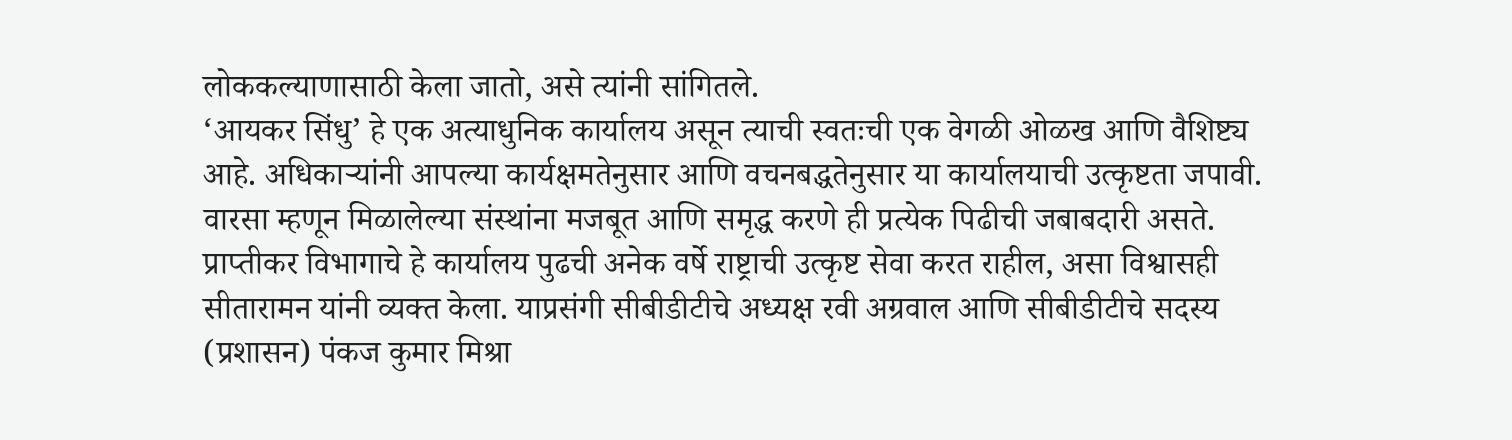लोककल्याणासाठी केला जातो, असे त्यांनी सांगितले.
‘आयकर सिंधु’ हे एक अत्याधुनिक कार्यालय असून त्याची स्वतःची एक वेगळी ओळख आणि वैशिष्ट्य आहे. अधिकाऱ्यांनी आपल्या कार्यक्षमतेनुसार आणि वचनबद्धतेनुसार या कार्यालयाची उत्कृष्टता जपावी. वारसा म्हणून मिळालेल्या संस्थांना मजबूत आणि समृद्ध करणे ही प्रत्येक पिढीची जबाबदारी असते. प्राप्तीकर विभागाचे हे कार्यालय पुढची अनेक वर्षे राष्ट्राची उत्कृष्ट सेवा करत राहील, असा विश्वासही सीतारामन यांनी व्यक्त केला. याप्रसंगी सीबीडीटीचे अध्यक्ष रवी अग्रवाल आणि सीबीडीटीचे सदस्य (प्रशासन) पंकज कुमार मिश्रा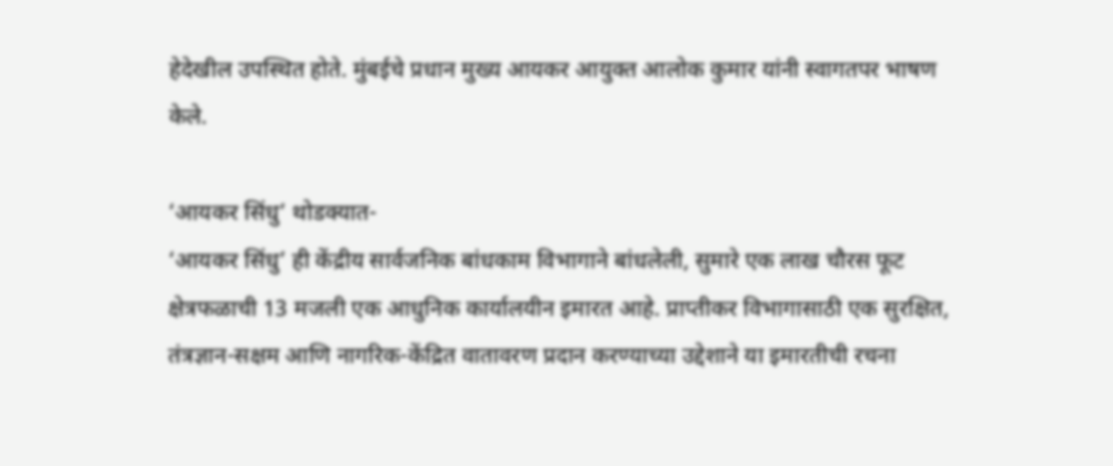हेदेखील उपस्थित होते. मुंबईचे प्रधान मुख्य आयकर आयुक्त आलोक कुमार यांनी स्वागतपर भाषण केले.

‘आयकर सिंधु’ थोडक्यात-
‘आयकर सिंधु’ ही केंद्रीय सार्वजनिक बांधकाम विभागाने बांधलेली, सुमारे एक लाख चौरस फूट क्षेत्रफळाची 13 मजली एक आधुनिक कार्यालयीन इमारत आहे. प्राप्तीकर विभागासाठी एक सुरक्षित, तंत्रज्ञान-सक्षम आणि नागरिक-केंद्रित वातावरण प्रदान करण्याच्या उद्देशाने या इमारतीची रचना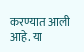करण्यात आली आहे. या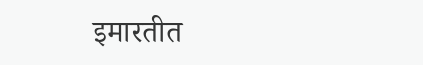इमारतीत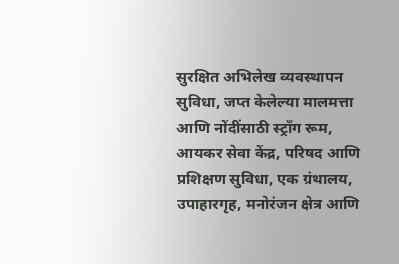सुरक्षित अभिलेख व्यवस्थापन सुविधा, जप्त केलेल्या मालमत्ता आणि नोंदींसाठी स्ट्राँग रूम, आयकर सेवा केंद्र, परिषद आणि प्रशिक्षण सुविधा, एक ग्रंथालय, उपाहारगृह, मनोरंजन क्षेत्र आणि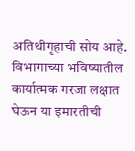अतिथीगृहाची सोय आहे. विभागाच्या भविष्यातील कार्यात्मक गरजा लक्षात घेऊन या इमारतीची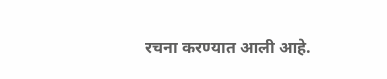रचना करण्यात आली आहे.